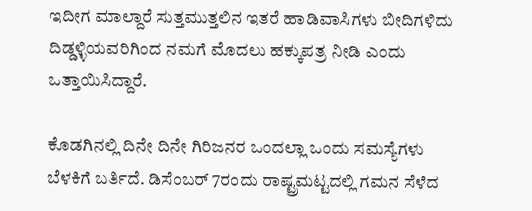ಇದೀಗ ಮಾಲ್ದಾರೆ ಸುತ್ತಮುತ್ತಲಿನ ಇತರೆ ಹಾಡಿವಾಸಿಗಳು ಬೀದಿಗಳಿದು ದಿಡ್ಡಳ್ಳಿಯವರಿಗಿಂದ ನಮಗೆ ಮೊದಲು ಹಕ್ಕುಪತ್ರ ನೀಡಿ ಎಂದು ಒತ್ತಾಯಿಸಿದ್ದಾರೆ.

ಕೊಡಗಿನಲ್ಲಿ ದಿನೇ ದಿನೇ ಗಿರಿಜನರ ಒಂದಲ್ಲಾ ಒಂದು ಸಮಸ್ಯೆಗಳು ಬೆಳಕಿಗೆ ಬರ್ತಿದೆ. ಡಿಸೆಂಬರ್ 7ರಂದು ರಾಷ್ಟ್ರಮಟ್ಟದಲ್ಲಿ ಗಮನ ಸೆಳೆದ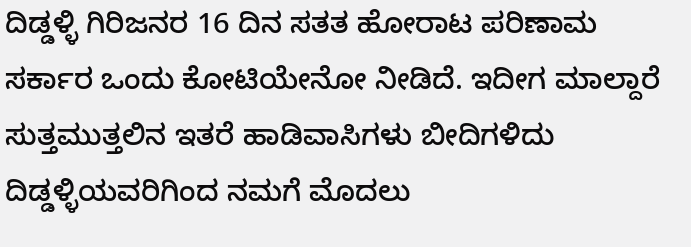ದಿಡ್ಡಳ್ಳಿ ಗಿರಿಜನರ 16 ದಿನ ಸತತ ಹೋರಾಟ ಪರಿಣಾಮ ಸರ್ಕಾರ ಒಂದು ಕೋಟಿಯೇನೋ ನೀಡಿದೆ. ಇದೀಗ ಮಾಲ್ದಾರೆ ಸುತ್ತಮುತ್ತಲಿನ ಇತರೆ ಹಾಡಿವಾಸಿಗಳು ಬೀದಿಗಳಿದು ದಿಡ್ಡಳ್ಳಿಯವರಿಗಿಂದ ನಮಗೆ ಮೊದಲು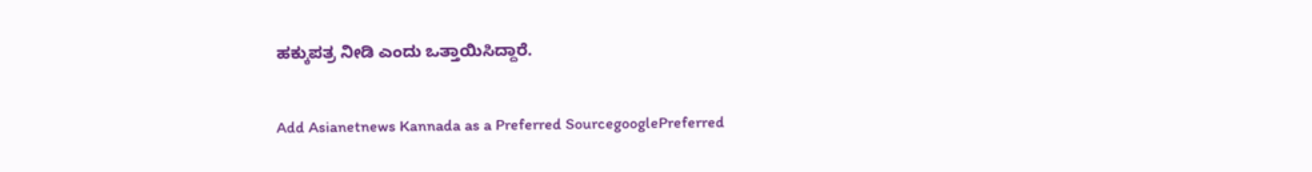ಹಕ್ಕುಪತ್ರ ನೀಡಿ ಎಂದು ಒತ್ತಾಯಿಸಿದ್ದಾರೆ.

Add Asianetnews Kannada as a Preferred SourcegooglePreferred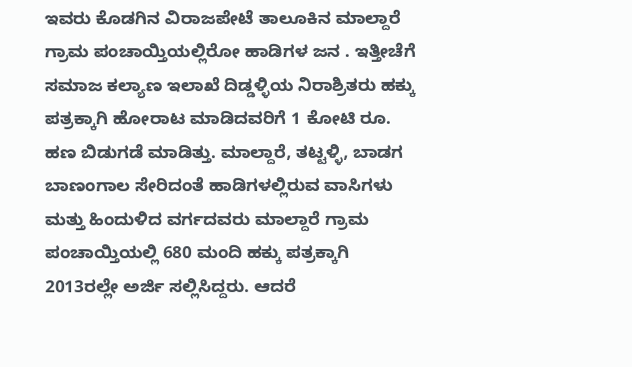ಇವರು ಕೊಡಗಿನ ವಿರಾಜಪೇಟೆ ತಾಲೂಕಿನ ಮಾಲ್ದಾರೆ ಗ್ರಾಮ ಪಂಚಾಯ್ತಿಯಲ್ಲಿರೋ ಹಾಡಿಗಳ ಜನ . ಇತ್ತೀಚೆಗೆ ಸಮಾಜ ಕಲ್ಯಾಣ ಇಲಾಖೆ ದಿಡ್ಡಳ್ಳಿಯ ನಿರಾಶ್ರಿತರು ಹಕ್ಕು ಪತ್ರಕ್ಕಾಗಿ ಹೋರಾಟ ಮಾಡಿದವರಿಗೆ 1 ಕೋಟಿ ರೂ. ಹಣ ಬಿಡುಗಡೆ ಮಾಡಿತ್ತು. ಮಾಲ್ದಾರೆ, ತಟ್ಟಳ್ಳಿ, ಬಾಡಗ ಬಾಣಂಗಾಲ ಸೇರಿದಂತೆ ಹಾಡಿಗಳಲ್ಲಿರುವ ವಾಸಿಗಳು ಮತ್ತು ಹಿಂದುಳಿದ ವರ್ಗದವರು ಮಾಲ್ದಾರೆ ಗ್ರಾಮ ಪಂಚಾಯ್ತಿಯಲ್ಲಿ 680 ಮಂದಿ ಹಕ್ಕು ಪತ್ರಕ್ಕಾಗಿ 2013ರಲ್ಲೇ ಅರ್ಜಿ ಸಲ್ಲಿಸಿದ್ದರು. ಆದರೆ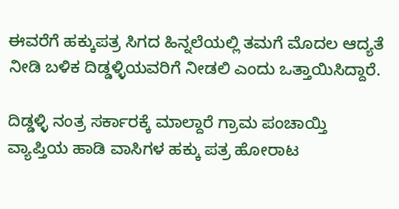ಈವರೆಗೆ ಹಕ್ಕುಪತ್ರ ಸಿಗದ ಹಿನ್ನಲೆಯಲ್ಲಿ ತಮಗೆ ಮೊದಲ ಆದ್ಯತೆ ನೀಡಿ ಬಳಿಕ ದಿಡ್ಡಳ್ಳಿಯವರಿಗೆ ನೀಡಲಿ ಎಂದು ಒತ್ತಾಯಿಸಿದ್ದಾರೆ.

ದಿಡ್ಡಳ್ಳಿ ನಂತ್ರ ಸರ್ಕಾರಕ್ಕೆ ಮಾಲ್ದಾರೆ ಗ್ರಾಮ ಪಂಚಾಯ್ತಿ ವ್ಯಾಪ್ತಿಯ ಹಾಡಿ ವಾಸಿಗಳ ಹಕ್ಕು ಪತ್ರ ಹೋರಾಟ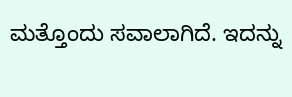ಮತ್ತೊಂದು ಸವಾಲಾಗಿದೆ. ಇದನ್ನು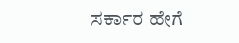ಸರ್ಕಾರ ಹೇಗೆ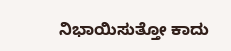ನಿಭಾಯಿಸುತ್ತೋ ಕಾದು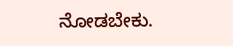ನೋಡಬೇಕು.